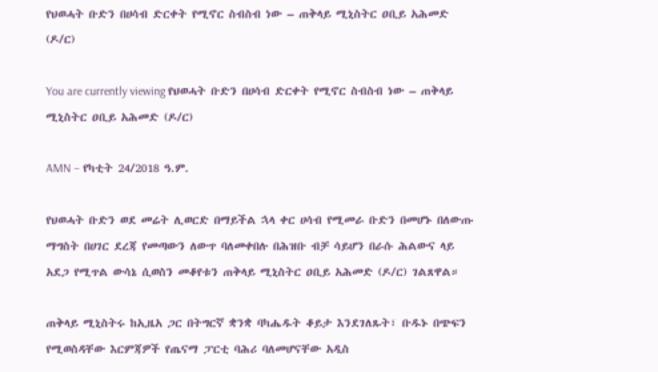የህወሓት ቡድን በሀሳብ ድርቀት የሚኖር ስብስብ ነው – ጠቅላይ ሚኒስትር ዐቢይ አሕመድ (ዶ/ር)

You are currently viewing የህወሓት ቡድን በሀሳብ ድርቀት የሚኖር ስብስብ ነው – ጠቅላይ ሚኒስትር ዐቢይ አሕመድ (ዶ/ር)

AMN – የካቲት 24/2018 ዓ.ም.

የህወሓት ቡድን ወደ መሬት ሊወርድ በማይችል ኋላ ቀር ሀሳብ የሚመራ ቡድን በመሆኑ በለውጡ ማግስት በሀገር ደረጃ የመጣውን ለውጥ ባለመቀበሉ በሕዝቡ ብቻ ሳይሆን በራሱ ሕልውና ላይ አደጋ የሚጥል ውሳኔ ሲወስን መቆየቱን ጠቅላይ ሚኒስትር ዐቢይ አሕመድ (ዶ/ር) ገልጸዋል።

ጠቅላይ ሚኒስትሩ ከኢዜአ ጋር በትግርኛ ቋንቋ ባካሔዱት ቆይታ እንደገለጹት፣ ቡዱኑ በጭፍን የሚወስዳቸው እርምጃዎች የጤናማ ፓርቲ ባሕሪ ባለመሆናቸው አዲስ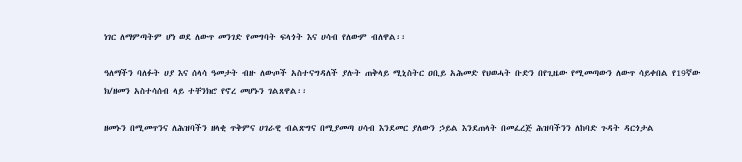ነገር ለማምጣትም ሆነ ወደ ለውጥ መንገድ የመግባት ፍላጎት እና ሀሳብ የለውም ብለዋል፡፡

ዓለማችን ባለፉት ሀያ እና ሰላሳ ዓመታት ብዙ ለውጦች አስተናግዳለች ያሉት ጠቅላይ ሚኒስትር ዐቢይ አሕመድ የህወሓት ቡድን በየጊዜው የሚመጣውን ለውጥ ሳይቀበል የ19ኛው ክ/ዘመን አስተሳሰብ ላይ ተቸንክሮ የኖረ መሆኑን ገልጸዋል፡፡

ዘመኑን በሚመጥንና ለሕዝባችን ዘላቂ ጥቅምና ሀገራዊ ብልጽግና በሚያመጣ ሀሳብ እንደመር ያለውን ኃይል እንደጠላት በመፈረጅ ሕዝባችንን ለከባድ ጉዳት ዳርጎታል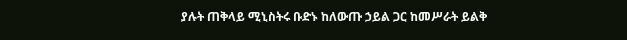ያሉት ጠቅላይ ሚኒስትሩ ቡድኑ ከለውጡ ኃይል ጋር ከመሥራት ይልቅ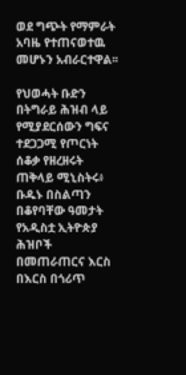ወደ ግጭት የማምራት አባዜ የተጠናወተዉ መሆኑን አብራርተዋል፡፡

የህወሓት ቡድን በትግራይ ሕዝብ ላይ የሚያደርሰውን ግፍና ተደጋጋሚ የጦርነት ሰቆቃ የዘረዘሩት ጠቅላይ ሚኒስትሩ፥ ቡዱኑ በስልጣን በቆየባቸው ዓመታት የአዲስቷ ኢትዮጵያ ሕዝቦች በመጠራጠርና እርስ በእርስ በጎሪጥ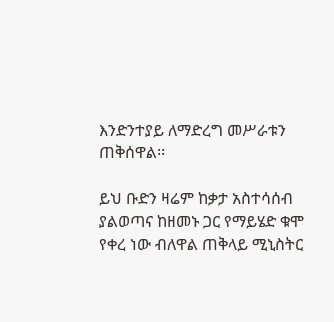እንድንተያይ ለማድረግ መሥራቱን ጠቅሰዋል፡፡

ይህ ቡድን ዛሬም ከቃታ አስተሳሰብ ያልወጣና ከዘመኑ ጋር የማይሄድ ቁሞ የቀረ ነው ብለዋል ጠቅላይ ሚኒስትር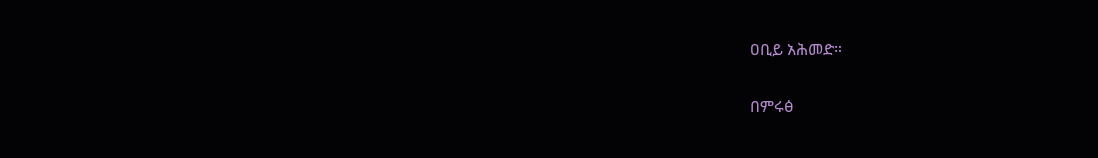ዐቢይ አሕመድ።

በምሩፅ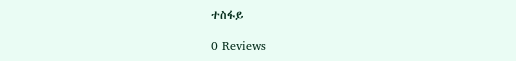ተስፋይ

0 Reviews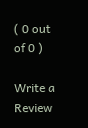( 0 out of 0 )

Write a Review